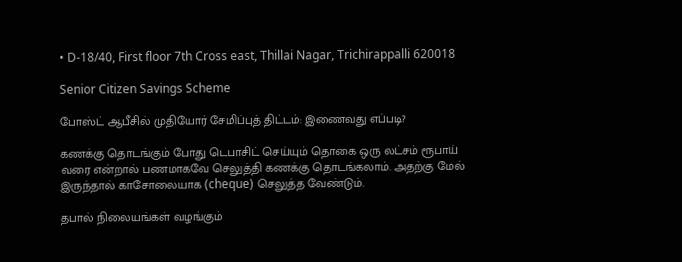• D-18/40, First floor 7th Cross east, Thillai Nagar, Trichirappalli 620018

Senior Citizen Savings Scheme

போஸ்ட் ஆபீசில் முதியோர் சேமிப்புத் திட்டம்: இணைவது எப்படி?

கணக்கு தொடங்கும் போது டெபாசிட் செய்யும் தொகை ஒரு லட்சம் ரூபாய் வரை என்றால் பணமாகவே செலுத்தி கணக்கு தொடங்கலாம். அதற்கு மேல் இருந்தால் காசோலையாக (cheque) செலுத்த வேண்டும்.

தபால் நிலையங்கள் வழங்கும்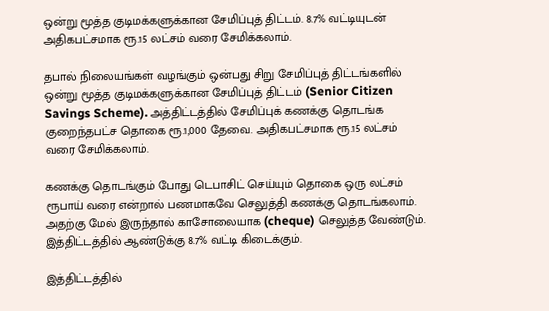ஒன்று மூத்த குடிமக்களுக்கான சேமிப்புத் திட்டம். 8.7% வட்டியுடன் அதிகபட்சமாக ரூ.15 லட்சம் வரை சேமிக்கலாம்.

தபால் நிலையங்கள் வழங்கும் ஒன்பது சிறு சேமிப்புத் திட்டங்களில் ஒன்று மூத்த குடிமக்களுக்கான சேமிப்புத் திட்டம் (Senior Citizen Savings Scheme). அத்திட்டத்தில் சேமிப்புக் கணக்கு தொடங்க குறைந்தபட்ச தொகை ரூ.1,000 தேவை. அதிகபட்சமாக ரூ.15 லட்சம் வரை சேமிக்கலாம்.

கணக்கு தொடங்கும் போது டெபாசிட் செய்யும் தொகை ஒரு லட்சம் ரூபாய் வரை என்றால் பணமாகவே செலுத்தி கணக்கு தொடங்கலாம். அதற்கு மேல் இருந்தால் காசோலையாக (cheque) செலுத்த வேண்டும். இத்திட்டத்தில் ஆண்டுக்கு 8.7% வட்டி கிடைக்கும்.

இத்திட்டத்தில்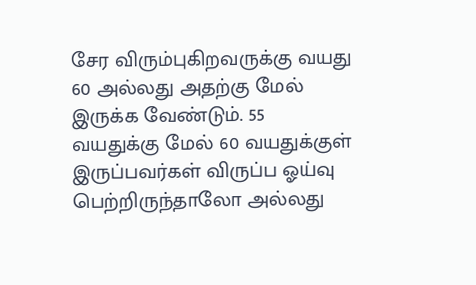சேர விரும்புகிறவருக்கு வயது 60 அல்லது அதற்கு மேல் இருக்க வேண்டும். 55 வயதுக்கு மேல் 60 வயதுக்குள் இருப்பவர்கள் விருப்ப ஓய்வு பெற்றிருந்தாலோ அல்லது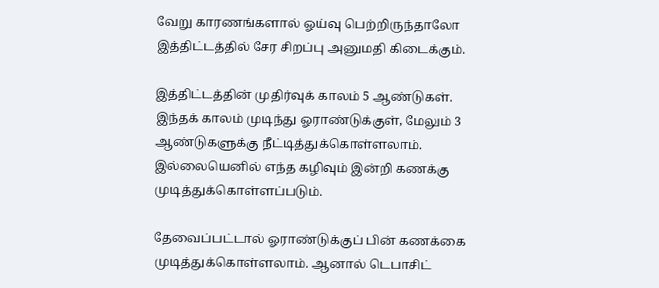வேறு காரணங்களால் ஓய்வு பெற்றிருந்தாலோ இத்திட்டத்தில் சேர சிறப்பு அனுமதி கிடைக்கும்.

இத்திட்டத்தின் முதிர்வுக் காலம் 5 ஆண்டுகள். இந்தக் காலம் முடிந்து ஓராண்டுக்குள், மேலும் 3 ஆண்டுகளுக்கு நீட்டித்துக்கொள்ளலாம். இல்லையெனில் எந்த கழிவும் இன்றி கணக்கு முடித்துக்கொள்ளப்படும்.

தேவைப்பட்டால் ஓராண்டுக்குப் பின் கணக்கை முடித்துக்கொள்ளலாம். ஆனால் டெபாசிட்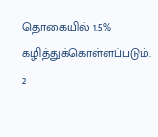தொகையில் 1.5% கழித்துக்கொள்ளப்படும். 2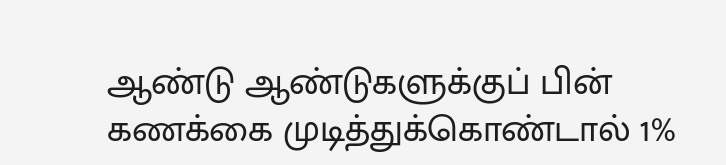ஆண்டு ஆண்டுகளுக்குப் பின் கணக்கை முடித்துக்கொண்டால் 1%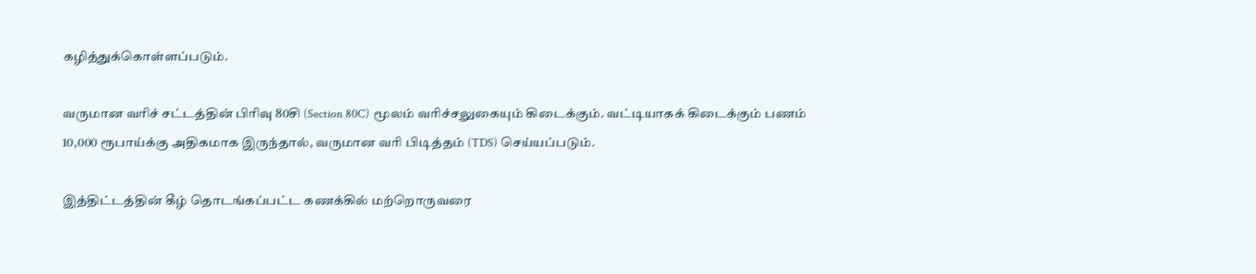கழித்துக்கொள்ளப்படும்.

வருமான வரிச் சட்டத்தின் பிரிவு 80சி (Section 80C) மூலம் வரிச்சலுகையும் கிடைக்கும். வட்டியாகக் கிடைக்கும் பணம் 10,000 ரூபாய்க்கு அதிகமாக இருந்தால், வருமான வரி பிடித்தம் (TDS) செய்யப்படும்.

இத்திட்டத்தின் கீழ் தொடங்கப்பட்ட கணக்கில் மற்றொருவரை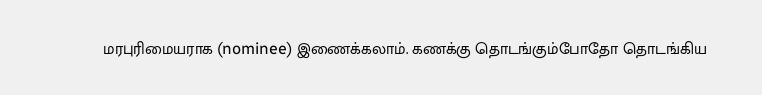மரபுரிமையராக (nominee) இணைக்கலாம். கணக்கு தொடங்கும்போதோ தொடங்கிய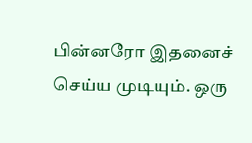பின்னரோ இதனைச் செய்ய முடியும். ஒரு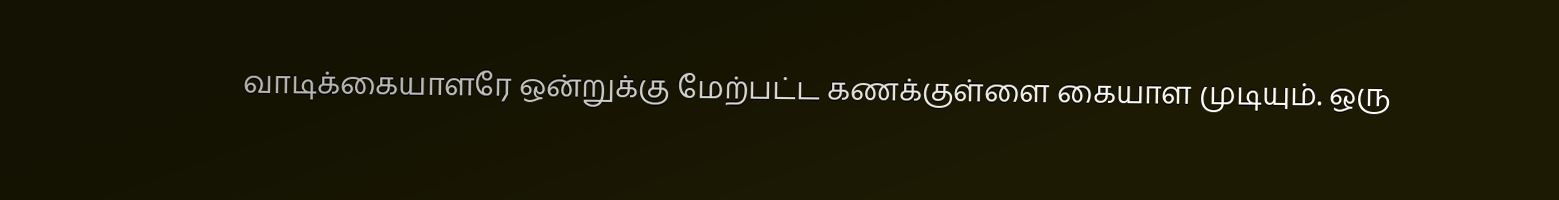வாடிக்கையாளரே ஒன்றுக்கு மேற்பட்ட கணக்குள்ளை கையாள முடியும். ஒரு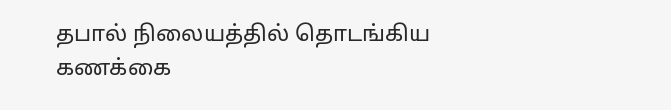தபால் நிலையத்தில் தொடங்கிய கணக்கை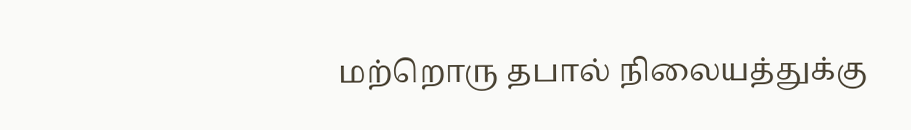மற்றொரு தபால் நிலையத்துக்கு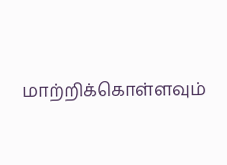மாற்றிக்கொள்ளவும்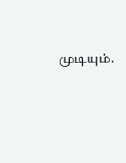முடியும்.